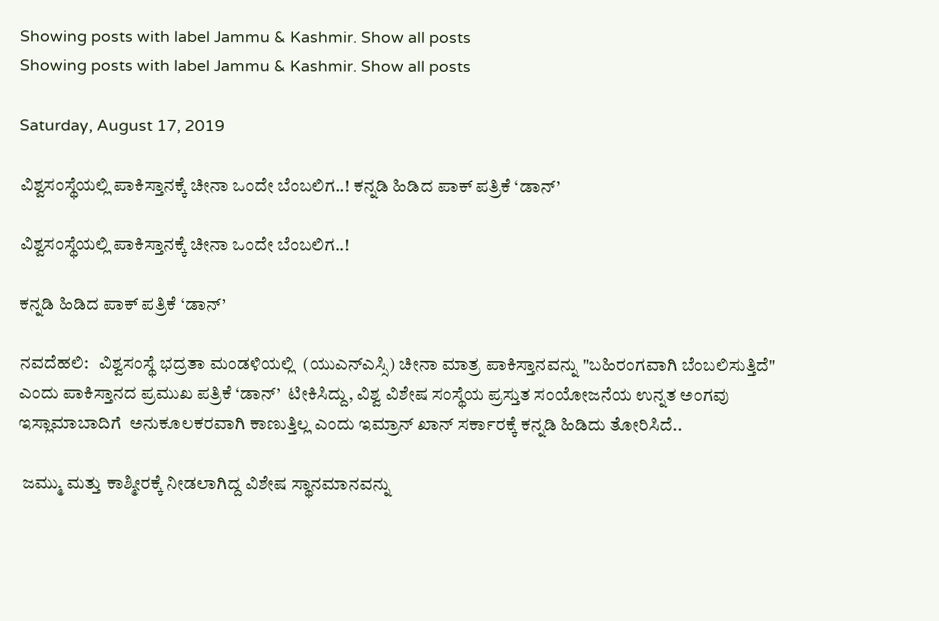Showing posts with label Jammu & Kashmir. Show all posts
Showing posts with label Jammu & Kashmir. Show all posts

Saturday, August 17, 2019

ವಿಶ್ವಸಂಸ್ಥೆಯಲ್ಲಿ ಪಾಕಿಸ್ತಾನಕ್ಕೆ ಚೀನಾ ಒಂದೇ ಬೆಂಬಲಿಗ..! ಕನ್ನಡಿ ಹಿಡಿದ ಪಾಕ್ ಪತ್ರಿಕೆ ‘ಡಾನ್’

ವಿಶ್ವಸಂಸ್ಥೆಯಲ್ಲಿ ಪಾಕಿಸ್ತಾನಕ್ಕೆ ಚೀನಾ ಒಂದೇ ಬೆಂಬಲಿಗ..!

ಕನ್ನಡಿ ಹಿಡಿದ ಪಾಕ್ ಪತ್ರಿಕೆ ‘ಡಾನ್’

ನವದೆಹಲಿ:   ವಿಶ್ವಸಂಸ್ಥೆ ಭದ್ರತಾ ಮಂಡಳಿಯಲ್ಲಿ  (ಯುಎನ್ಎಸ್ಸಿ) ಚೀನಾ ಮಾತ್ರ ಪಾಕಿಸ್ತಾನವನ್ನು "ಬಹಿರಂಗವಾಗಿ ಬೆಂಬಲಿಸುತ್ತಿದೆ" ಎಂದು ಪಾಕಿಸ್ತಾನದ ಪ್ರಮುಖ ಪತ್ರಿಕೆ ‘ಡಾನ್’  ಟೀಕಿಸಿದ್ದು, ವಿಶ್ವ ವಿಶೇಷ ಸಂಸ್ಥೆಯ ಪ್ರಸ್ತುತ ಸಂಯೋಜನೆಯ ಉನ್ನತ ಅಂಗವು ಇಸ್ಲಾಮಾಬಾದಿಗೆ  ಅನುಕೂಲಕರವಾಗಿ ಕಾಣುತ್ತಿಲ್ಲ ಎಂದು ಇಮ್ರಾನ್ ಖಾನ್ ಸರ್ಕಾರಕ್ಕೆ ಕನ್ನಡಿ ಹಿಡಿದು ತೋರಿಸಿದೆ..

 ಜಮ್ಮು ಮತ್ತು ಕಾಶ್ಮೀರಕ್ಕೆ ನೀಡಲಾಗಿದ್ದ ವಿಶೇಷ ಸ್ಥಾನಮಾನವನ್ನು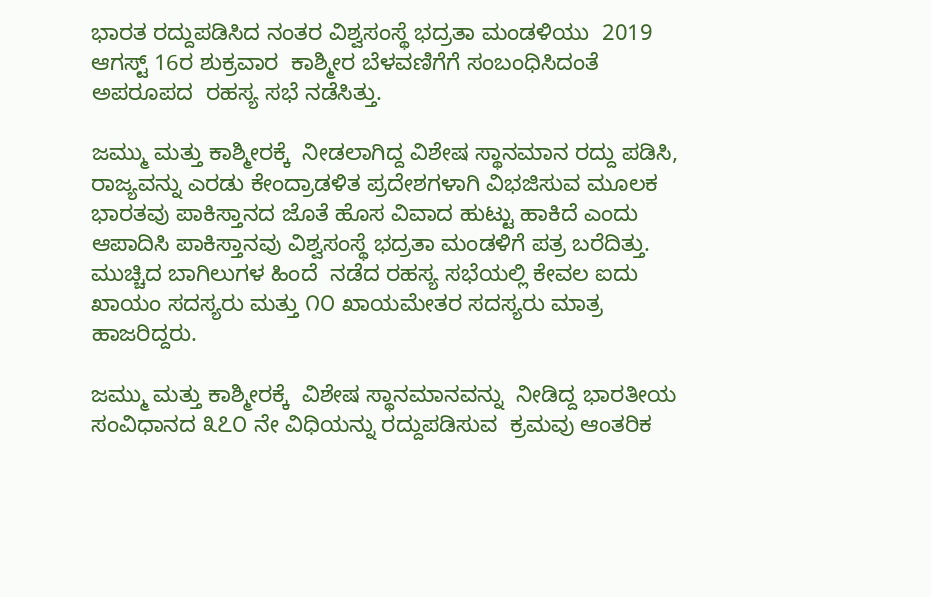ಭಾರತ ರದ್ದುಪಡಿಸಿದ ನಂತರ ವಿಶ್ವಸಂಸ್ಥೆ ಭದ್ರತಾ ಮಂಡಳಿಯು  2019 ಆಗಸ್ಟ್ 16ರ ಶುಕ್ರವಾರ  ಕಾಶ್ಮೀರ ಬೆಳವಣಿಗೆಗೆ ಸಂಬಂಧಿಸಿದಂತೆ  ಅಪರೂಪದ  ರಹಸ್ಯ ಸಭೆ ನಡೆಸಿತ್ತು.

ಜಮ್ಮು ಮತ್ತು ಕಾಶ್ಮೀರಕ್ಕೆ  ನೀಡಲಾಗಿದ್ದ ವಿಶೇಷ ಸ್ಥಾನಮಾನ ರದ್ದು ಪಡಿಸಿ, ರಾಜ್ಯವನ್ನು ಎರಡು ಕೇಂದ್ರಾಡಳಿತ ಪ್ರದೇಶಗಳಾಗಿ ವಿಭಜಿಸುವ ಮೂಲಕ ಭಾರತವು ಪಾಕಿಸ್ತಾನದ ಜೊತೆ ಹೊಸ ವಿವಾದ ಹುಟ್ಟು ಹಾಕಿದೆ ಎಂದು ಆಪಾದಿಸಿ ಪಾಕಿಸ್ತಾನವು ವಿಶ್ವಸಂಸ್ಥೆ ಭದ್ರತಾ ಮಂಡಳಿಗೆ ಪತ್ರ ಬರೆದಿತ್ತು.
ಮುಚ್ಚಿದ ಬಾಗಿಲುಗಳ ಹಿಂದೆ  ನಡೆದ ರಹಸ್ಯ ಸಭೆಯಲ್ಲಿ ಕೇವಲ ಐದು ಖಾಯಂ ಸದಸ್ಯರು ಮತ್ತು ೧೦ ಖಾಯಮೇತರ ಸದಸ್ಯರು ಮಾತ್ರ ಹಾಜರಿದ್ದರು.

ಜಮ್ಮು ಮತ್ತು ಕಾಶ್ಮೀರಕ್ಕೆ  ವಿಶೇಷ ಸ್ಥಾನಮಾನವನ್ನು  ನೀಡಿದ್ದ ಭಾರತೀಯ  ಸಂವಿಧಾನದ ೩೭೦ ನೇ ವಿಧಿಯನ್ನು ರದ್ದುಪಡಿಸುವ  ಕ್ರಮವು ಆಂತರಿಕ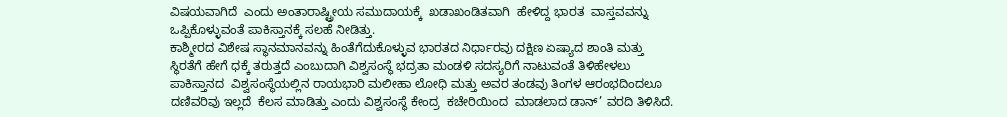ವಿಷಯವಾಗಿದೆ  ಎಂದು ಅಂತಾರಾಷ್ಟ್ರೀಯ ಸಮುದಾಯಕ್ಕೆ  ಖಡಾಖಂಡಿತವಾಗಿ  ಹೇಳಿದ್ದ ಭಾರತ  ವಾಸ್ತವವನ್ನು ಒಪ್ಪಿಕೊಳ್ಳುವಂತೆ ಪಾಕಿಸ್ತಾನಕ್ಕೆ ಸಲಹೆ ನೀಡಿತ್ತು.
ಕಾಶ್ಮೀರದ ವಿಶೇಷ ಸ್ಥಾನಮಾನವನ್ನು ಹಿಂತೆಗೆದುಕೊಳ್ಳುವ ಭಾರತದ ನಿರ್ಧಾರವು ದಕ್ಷಿಣ ಏಷ್ಯಾದ ಶಾಂತಿ ಮತ್ತು ಸ್ಥಿರತೆಗೆ ಹೇಗೆ ಧಕ್ಕೆ ತರುತ್ತದೆ ಎಂಬುದಾಗಿ ವಿಶ್ವಸಂಸ್ಥೆ ಭದ್ರತಾ ಮಂಡಳಿ ಸದಸ್ಯರಿಗೆ ನಾಟುವಂತೆ ತಿಳಿಹೇಳಲು ಪಾಕಿಸ್ತಾನದ  ವಿಶ್ವಸಂಸ್ಥೆಯಲ್ಲಿನ ರಾಯಭಾರಿ ಮಲೀಹಾ ಲೋಧಿ ಮತ್ತು ಅವರ ತಂಡವು ತಿಂಗಳ ಆರಂಭದಿಂದಲೂ  ದಣಿವರಿವು ಇಲ್ಲದೆ  ಕೆಲಸ ಮಾಡಿತ್ತು ಎಂದು ವಿಶ್ವಸಂಸ್ಥೆ ಕೇಂದ್ರ  ಕಚೇರಿಯಿಂದ  ಮಾಡಲಾದ ಡಾನ್’ ವರದಿ ತಿಳಿಸಿದೆ.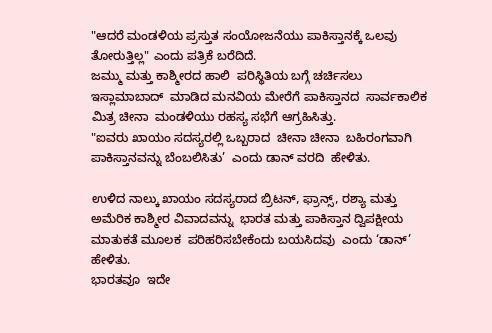"ಆದರೆ ಮಂಡಳಿಯ ಪ್ರಸ್ತುತ ಸಂಯೋಜನೆಯು ಪಾಕಿಸ್ತಾನಕ್ಕೆ ಒಲವು ತೋರುತ್ತಿಲ್ಲ" ಎಂದು ಪತ್ರಿಕೆ ಬರೆದಿದೆ.
ಜಮ್ಮು ಮತ್ತು ಕಾಶ್ಮೀರದ ಹಾಲಿ  ಪರಿಸ್ಥಿತಿಯ ಬಗ್ಗೆ ಚರ್ಚಿಸಲು ಇಸ್ಲಾಮಾಬಾದ್  ಮಾಡಿದ ಮನವಿಯ ಮೇರೆಗೆ ಪಾಕಿಸ್ತಾನದ  ಸಾರ್ವಕಾಲಿಕ  ಮಿತ್ರ ಚೀನಾ  ಮಂಡಳಿಯು ರಹಸ್ಯ ಸಭೆಗೆ ಆಗ್ರಹಿಸಿತ್ತು.
"ಐವರು ಖಾಯಂ ಸದಸ್ಯರಲ್ಲಿ ಒಬ್ಬರಾದ  ಚೀನಾ ಚೀನಾ  ಬಹಿರಂಗವಾಗಿ ಪಾಕಿಸ್ತಾನವನ್ನು ಬೆಂಬಲಿಸಿತು’  ಎಂದು ಡಾನ್ ವರದಿ  ಹೇಳಿತು.

ಉಳಿದ ನಾಲ್ಕು ಖಾಯಂ ಸದಸ್ಯರಾದ ಬ್ರಿಟನ್, ಫ್ರಾನ್ಸ್, ರಶ್ಯಾ ಮತ್ತು  ಅಮೆರಿಕ ಕಾಶ್ಮೀರ ವಿವಾದವನ್ನು  ಭಾರತ ಮತ್ತು ಪಾಕಿಸ್ತಾನ ದ್ವಿಪಕ್ಷೀಯ ಮಾತುಕತೆ ಮೂಲಕ  ಪರಿಹರಿಸಬೇಕೆಂದು ಬಯಸಿದವು  ಎಂದು ‘ಡಾನ್’ ಹೇಳಿತು.
ಭಾರತವೂ  ಇದೇ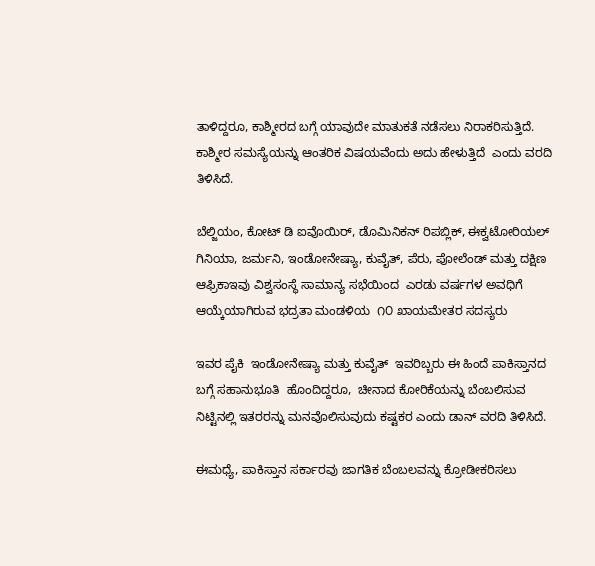ತಾಳಿದ್ದರೂ, ಕಾಶ್ಮೀರದ ಬಗ್ಗೆ ಯಾವುದೇ ಮಾತುಕತೆ ನಡೆಸಲು ನಿರಾಕರಿಸುತ್ತಿದೆ. ಕಾಶ್ಮೀರ ಸಮಸ್ಯೆಯನ್ನು ಆಂತರಿಕ ವಿಷಯವೆಂದು ಅದು ಹೇಳುತ್ತಿದೆ  ಎಂದು ವರದಿ ತಿಳಿಸಿದೆ.

ಬೆಲ್ಜಿಯಂ, ಕೋಟ್ ಡಿ ಐವೊಯಿರ್, ಡೊಮಿನಿಕನ್ ರಿಪಬ್ಲಿಕ್, ಈಕ್ವಟೋರಿಯಲ್ ಗಿನಿಯಾ, ಜರ್ಮನಿ, ಇಂಡೋನೇಷ್ಯಾ, ಕುವೈತ್, ಪೆರು, ಪೋಲೆಂಡ್ ಮತ್ತು ದಕ್ಷಿಣ ಆಫ್ರಿಕಾಇವು ವಿಶ್ವಸಂಸ್ಥೆ ಸಾಮಾನ್ಯ ಸಭೆಯಿಂದ  ಎರಡು ವರ್ಷಗಳ ಅವಧಿಗೆ ಆಯ್ಕೆಯಾಗಿರುವ ಭದ್ರತಾ ಮಂಡಳಿಯ  ೧೦ ಖಾಯಮೇತರ ಸದಸ್ಯರು

ಇವರ ಪೈಕಿ  ಇಂಡೋನೇಷ್ಯಾ ಮತ್ತು ಕುವೈತ್  ಇವರಿಬ್ಬರು ಈ ಹಿಂದೆ ಪಾಕಿಸ್ತಾನದ ಬಗ್ಗೆ ಸಹಾನುಭೂತಿ  ಹೊಂದಿದ್ದರೂ,  ಚೀನಾದ ಕೋರಿಕೆಯನ್ನು ಬೆಂಬಲಿಸುವ ನಿಟ್ಟಿನಲ್ಲಿ ಇತರರನ್ನು ಮನವೊಲಿಸುವುದು ಕಷ್ಟಕರ ಎಂದು ಡಾನ್ ವರದಿ ತಿಳಿಸಿದೆ.

ಈಮಧ್ಯೆ, ಪಾಕಿಸ್ತಾನ ಸರ್ಕಾರವು ಜಾಗತಿಕ ಬೆಂಬಲವನ್ನು ಕ್ರೋಡೀಕರಿಸಲು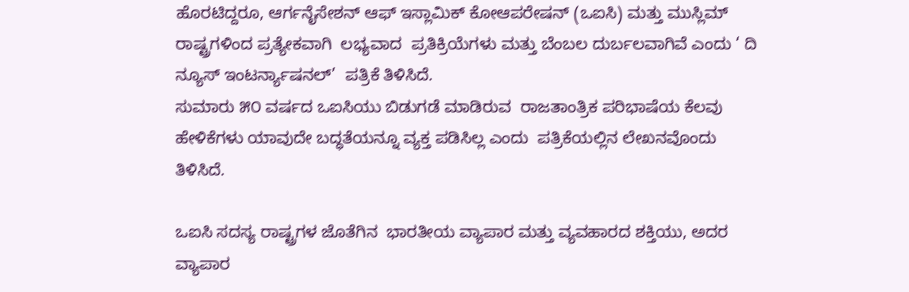ಹೊರಟಿದ್ದರೂ, ಆರ್ಗನೈಸೇಶನ್ ಆಫ್ ಇಸ್ಲಾಮಿಕ್ ಕೋಆಪರೇಷನ್ (ಒಐಸಿ) ಮತ್ತು ಮುಸ್ಲಿಮ್  ರಾಷ್ಟ್ರಗಳಿಂದ ಪ್ರತ್ಯೇಕವಾಗಿ  ಲಭ್ಯವಾದ  ಪ್ರತಿಕ್ರಿಯೆಗಳು ಮತ್ತು ಬೆಂಬಲ ದುರ್ಬಲವಾಗಿವೆ ಎಂದು ‘ ದಿ ನ್ಯೂಸ್ ಇಂಟರ್ನ್ಯಾಷನಲ್’  ಪತ್ರಿಕೆ ತಿಳಿಸಿದೆ.
ಸುಮಾರು ೫೦ ವರ್ಷದ ಒಐಸಿಯು ಬಿಡುಗಡೆ ಮಾಡಿರುವ  ರಾಜತಾಂತ್ರಿಕ ಪರಿಭಾಷೆಯ ಕೆಲವು ಹೇಳಿಕೆಗಳು ಯಾವುದೇ ಬದ್ಧತೆಯನ್ನೂ ವ್ಯಕ್ತ ಪಡಿಸಿಲ್ಲ ಎಂದು  ಪತ್ರಿಕೆಯಲ್ಲಿನ ಲೇಖನವೊಂದು ತಿಳಿಸಿದೆ.

ಒಐಸಿ ಸದಸ್ಯ ರಾಷ್ಟ್ರಗಳ ಜೊತೆಗಿನ  ಭಾರತೀಯ ವ್ಯಾಪಾರ ಮತ್ತು ವ್ಯವಹಾರದ ಶಕ್ತಿಯು, ಅದರ ವ್ಯಾಪಾರ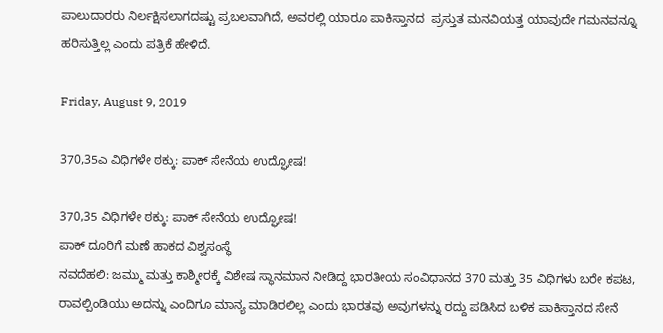ಪಾಲುದಾರರು ನಿರ್ಲಕ್ಷಿಸಲಾಗದಷ್ಟು ಪ್ರಬಲವಾಗಿದೆ, ಅವರಲ್ಲಿ ಯಾರೂ ಪಾಕಿಸ್ತಾನದ  ಪ್ರಸ್ತುತ ಮನವಿಯತ್ತ ಯಾವುದೇ ಗಮನವನ್ನೂ ಹರಿಸುತ್ತಿಲ್ಲ ಎಂದು ಪತ್ರಿಕೆ ಹೇಳಿದೆ.

Friday, August 9, 2019

370,35ಎ ವಿಧಿಗಳೇ ಠಕ್ಕು: ಪಾಕ್ ಸೇನೆಯ ಉದ್ಘೋಷ!

370,35 ವಿಧಿಗಳೇ ಠಕ್ಕು: ಪಾಕ್ ಸೇನೆಯ ಉದ್ಘೋಷ!
ಪಾಕ್ ದೂರಿಗೆ ಮಣೆ ಹಾಕದ ವಿಶ್ವಸಂಸ್ಥೆ
ನವದೆಹಲಿ: ಜಮ್ಮು ಮತ್ತು ಕಾಶ್ಮೀರಕ್ಕೆ ವಿಶೇಷ ಸ್ಥಾನಮಾನ ನೀಡಿದ್ದ ಭಾರತೀಯ ಸಂವಿಧಾನದ 370 ಮತ್ತು 35 ವಿಧಿಗಳು ಬರೇ ಕಪಟ, ರಾವಲ್ಪಿಂಡಿಯು ಅದನ್ನು ಎಂದಿಗೂ ಮಾನ್ಯ ಮಾಡಿರಲಿಲ್ಲ ಎಂದು ಭಾರತವು ಅವುಗಳನ್ನು ರದ್ದು ಪಡಿಸಿದ ಬಳಿಕ ಪಾಕಿಸ್ತಾನದ ಸೇನೆ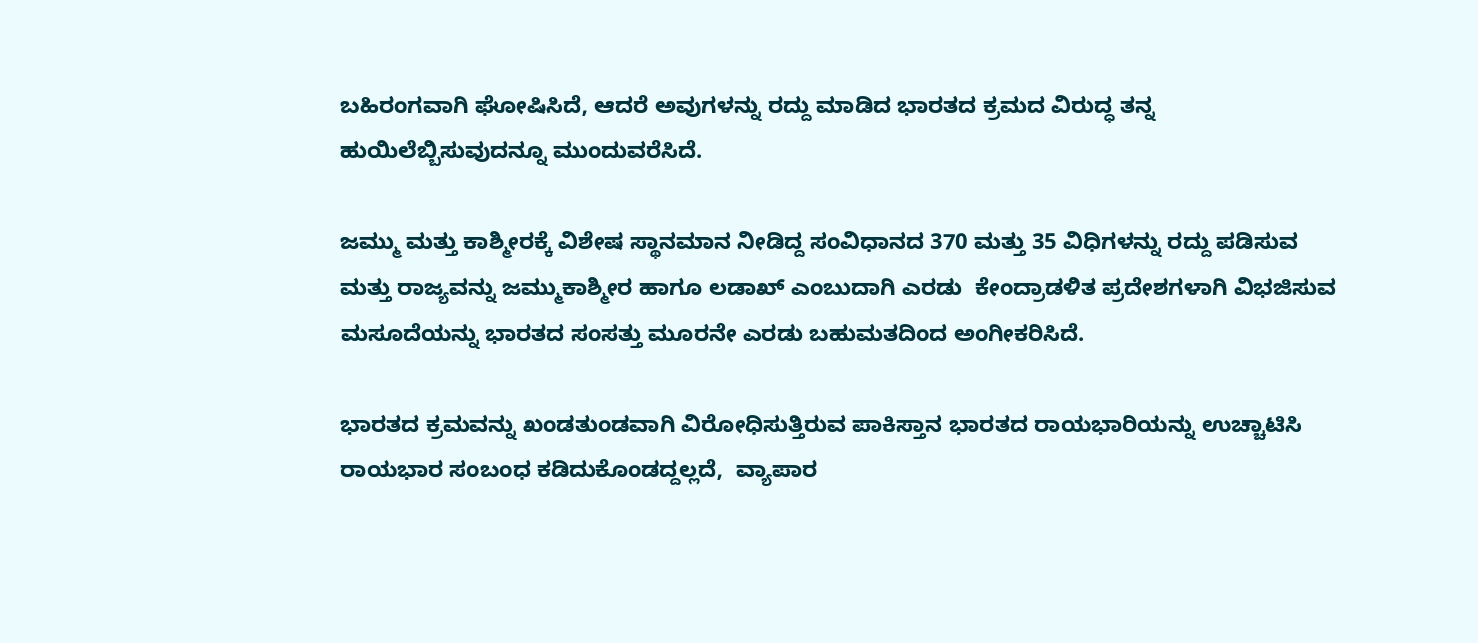ಬಹಿರಂಗವಾಗಿ ಘೋಷಿಸಿದೆ, ಆದರೆ ಅವುಗಳನ್ನು ರದ್ದು ಮಾಡಿದ ಭಾರತದ ಕ್ರಮದ ವಿರುದ್ಧ ತನ್ನ ಹುಯಿಲೆಬ್ಬಿಸುವುದನ್ನೂ ಮುಂದುವರೆಸಿದೆ.

ಜಮ್ಮು ಮತ್ತು ಕಾಶ್ಮೀರಕ್ಕೆ ವಿಶೇಷ ಸ್ಥಾನಮಾನ ನೀಡಿದ್ದ ಸಂವಿಧಾನದ 370 ಮತ್ತು 35 ವಿಧಿಗಳನ್ನು ರದ್ದು ಪಡಿಸುವ ಮತ್ತು ರಾಜ್ಯವನ್ನು ಜಮ್ಮುಕಾಶ್ಮೀರ ಹಾಗೂ ಲಡಾಖ್ ಎಂಬುದಾಗಿ ಎರಡು  ಕೇಂದ್ರಾಡಳಿತ ಪ್ರದೇಶಗಳಾಗಿ ವಿಭಜಿಸುವ ಮಸೂದೆಯನ್ನು ಭಾರತದ ಸಂಸತ್ತು ಮೂರನೇ ಎರಡು ಬಹುಮತದಿಂದ ಅಂಗೀಕರಿಸಿದೆ.

ಭಾರತದ ಕ್ರಮವನ್ನು ಖಂಡತುಂಡವಾಗಿ ವಿರೋಧಿಸುತ್ತಿರುವ ಪಾಕಿಸ್ತಾನ ಭಾರತದ ರಾಯಭಾರಿಯನ್ನು ಉಚ್ಚಾಟಿಸಿ ರಾಯಭಾರ ಸಂಬಂಧ ಕಡಿದುಕೊಂಡದ್ದಲ್ಲದೆ,  ವ್ಯಾಪಾರ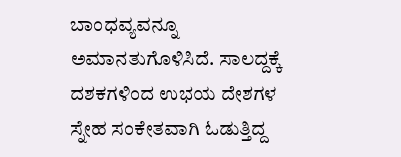ಬಾಂಧವ್ಯವನ್ನೂ ಅಮಾನತುಗೊಳಿಸಿದೆ. ಸಾಲದ್ದಕ್ಕೆ ದಶಕಗಳಿಂದ ಉಭಯ ದೇಶಗಳ ಸ್ನೇಹ ಸಂಕೇತವಾಗಿ ಓಡುತ್ತಿದ್ದ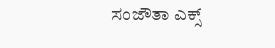ಸಂಜೌತಾ ಎಕ್ಸ್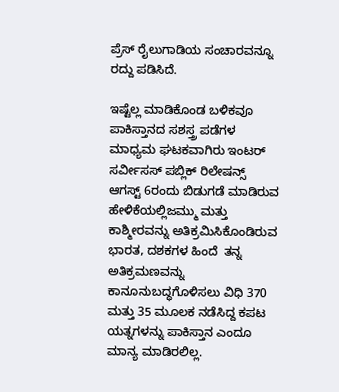ಪ್ರೆಸ್ ರೈಲುಗಾಡಿಯ ಸಂಚಾರವನ್ನೂ ರದ್ದು ಪಡಿಸಿದೆ.

ಇಷ್ಟೆಲ್ಲ ಮಾಡಿಕೊಂಡ ಬಳಿಕವೂ ಪಾಕಿಸ್ತಾನದ ಸಶಸ್ತ್ರ ಪಡೆಗಳ ಮಾಧ್ಯಮ ಘಟಕವಾಗಿರು ಇಂಟರ್ ಸರ್ವೀಸಸ್ ಪಬ್ಲಿಕ್ ರಿಲೇಷನ್ಸ್  ಆಗಸ್ಟ್ 6ರಂದು ಬಿಡುಗಡೆ ಮಾಡಿರುವ ಹೇಳಿಕೆಯಲ್ಲಿಜಮ್ಮು ಮತ್ತು ಕಾಶ್ಮೀರವನ್ನು ಅತಿಕ್ರಮಿಸಿಕೊಂಡಿರುವ ಭಾರತ, ದಶಕಗಳ ಹಿಂದೆ  ತನ್ನ ಅತಿಕ್ರಮಣವನ್ನು ಕಾನೂನುಬದ್ಧಗೊಳಿಸಲು ವಿಧಿ 370 ಮತ್ತು 35 ಮೂಲಕ ನಡೆಸಿದ್ದ ಕಪಟ ಯತ್ನಗಳನ್ನು ಪಾಕಿಸ್ತಾನ ಎಂದೂ ಮಾನ್ಯ ಮಾಡಿರಲಿಲ್ಲ.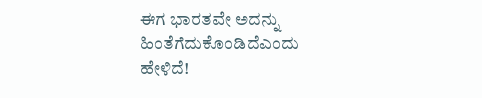ಈಗ ಭಾರತವೇ ಅದನ್ನು ಹಿಂತೆಗೆದುಕೊಂಡಿದೆಎಂದು ಹೇಳಿದೆ!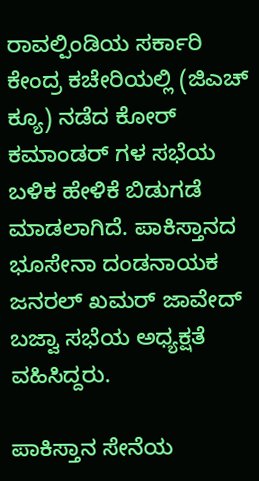ರಾವಲ್ಪಿಂಡಿಯ ಸರ್ಕಾರಿ ಕೇಂದ್ರ ಕಚೇರಿಯಲ್ಲಿ (ಜಿಎಚ್ ಕ್ಯೂ) ನಡೆದ ಕೋರ್ ಕಮಾಂಡರ್ ಗಳ ಸಭೆಯ ಬಳಿಕ ಹೇಳಿಕೆ ಬಿಡುಗಡೆ ಮಾಡಲಾಗಿದೆ. ಪಾಕಿಸ್ತಾನದ ಭೂಸೇನಾ ದಂಡನಾಯಕ ಜನರಲ್ ಖಮರ್ ಜಾವೇದ್ ಬಜ್ವಾ ಸಭೆಯ ಅಧ್ಯಕ್ಷತೆ ವಹಿಸಿದ್ದರು.

ಪಾಕಿಸ್ತಾನ ಸೇನೆಯ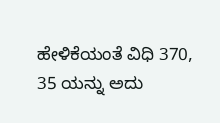ಹೇಳಿಕೆಯಂತೆ ವಿಧಿ 370, 35 ಯನ್ನು ಅದು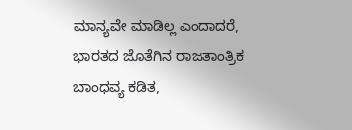ಮಾನ್ಯವೇ ಮಾಡಿಲ್ಲ ಎಂದಾದರೆ, ಭಾರತದ ಜೊತೆಗಿನ ರಾಜತಾಂತ್ರಿಕ ಬಾಂಧವ್ಯ ಕಡಿತ,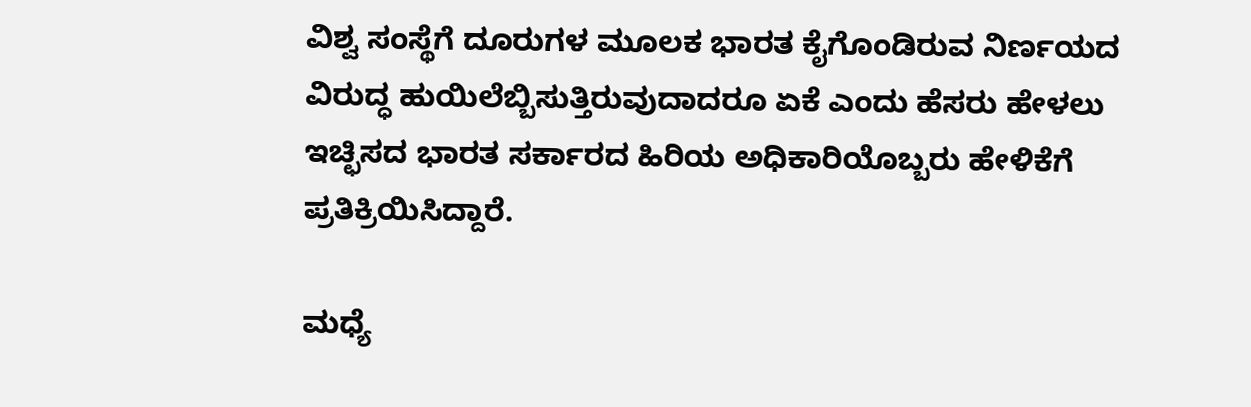ವಿಶ್ವ ಸಂಸ್ಥೆಗೆ ದೂರುಗಳ ಮೂಲಕ ಭಾರತ ಕೈಗೊಂಡಿರುವ ನಿರ್ಣಯದ ವಿರುದ್ಧ ಹುಯಿಲೆಬ್ಬಿಸುತ್ತಿರುವುದಾದರೂ ಏಕೆ ಎಂದು ಹೆಸರು ಹೇಳಲು ಇಚ್ಛಿಸದ ಭಾರತ ಸರ್ಕಾರದ ಹಿರಿಯ ಅಧಿಕಾರಿಯೊಬ್ಬರು ಹೇಳಿಕೆಗೆ ಪ್ರತಿಕ್ರಿಯಿಸಿದ್ದಾರೆ.

ಮಧ್ಯೆ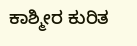ಕಾಶ್ಮೀರ ಕುರಿತ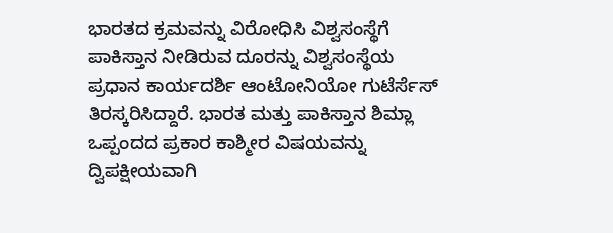ಭಾರತದ ಕ್ರಮವನ್ನು ವಿರೋಧಿಸಿ ವಿಶ್ವಸಂಸ್ಥೆಗೆ ಪಾಕಿಸ್ತಾನ ನೀಡಿರುವ ದೂರನ್ನು ವಿಶ್ವಸಂಸ್ಥೆಯ ಪ್ರಧಾನ ಕಾರ್ಯದರ್ಶಿ ಆಂಟೋನಿಯೋ ಗುಟೆರ್ಸೆಸ್ ತಿರಸ್ಕರಿಸಿದ್ದಾರೆ. ಭಾರತ ಮತ್ತು ಪಾಕಿಸ್ತಾನ ಶಿಮ್ಲಾ ಒಪ್ಪಂದದ ಪ್ರಕಾರ ಕಾಶ್ಮೀರ ವಿಷಯವನ್ನು ದ್ವಿಪಕ್ಷೀಯವಾಗಿ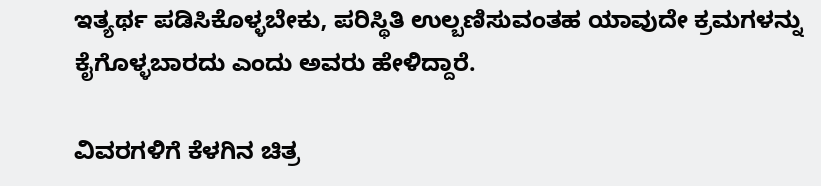ಇತ್ಯರ್ಥ ಪಡಿಸಿಕೊಳ್ಳಬೇಕು, ಪರಿಸ್ಥಿತಿ ಉಲ್ಬಣಿಸುವಂತಹ ಯಾವುದೇ ಕ್ರಮಗಳನ್ನು ಕೈಗೊಳ್ಳಬಾರದು ಎಂದು ಅವರು ಹೇಳಿದ್ದಾರೆ.

ವಿವರಗಳಿಗೆ ಕೆಳಗಿನ ಚಿತ್ರ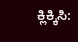ಕ್ಲಿಕ್ಕಿಸಿ: